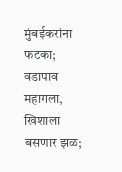मुंबईकरांना फटका; वडापाव महागला, खिशाला बसणार झळ;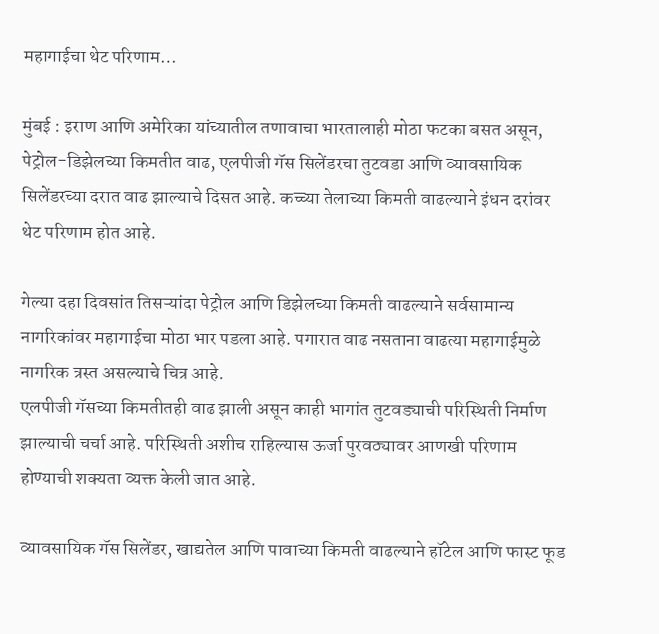महागाईचा थेट परिणाम…

मुंबई : इराण आणि अमेरिका यांच्यातील तणावाचा भारतालाही मोठा फटका बसत असून, पेट्रोल-डिझेलच्या किमतीत वाढ, एलपीजी गॅस सिलेंडरचा तुटवडा आणि व्यावसायिक सिलेंडरच्या दरात वाढ झाल्याचे दिसत आहे. कच्च्या तेलाच्या किमती वाढल्याने इंधन दरांवर थेट परिणाम होत आहे.

गेल्या दहा दिवसांत तिसऱ्यांदा पेट्रोल आणि डिझेलच्या किमती वाढल्याने सर्वसामान्य नागरिकांवर महागाईचा मोठा भार पडला आहे. पगारात वाढ नसताना वाढत्या महागाईमुळे नागरिक त्रस्त असल्याचे चित्र आहे.
एलपीजी गॅसच्या किमतीतही वाढ झाली असून काही भागांत तुटवड्याची परिस्थिती निर्माण झाल्याची चर्चा आहे. परिस्थिती अशीच राहिल्यास ऊर्जा पुरवठ्यावर आणखी परिणाम होण्याची शक्यता व्यक्त केली जात आहे.

व्यावसायिक गॅस सिलेंडर, खाद्यतेल आणि पावाच्या किमती वाढल्याने हॉटेल आणि फास्ट फूड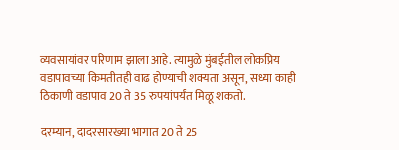व्यवसायांवर परिणाम झाला आहे. त्यामुळे मुंबईतील लोकप्रिय वडापावच्या किमतीतही वाढ होण्याची शक्यता असून, सध्या काही ठिकाणी वडापाव 20 ते 35 रुपयांपर्यंत मिळू शकतो.

दरम्यान, दादरसारख्या भागात 20 ते 25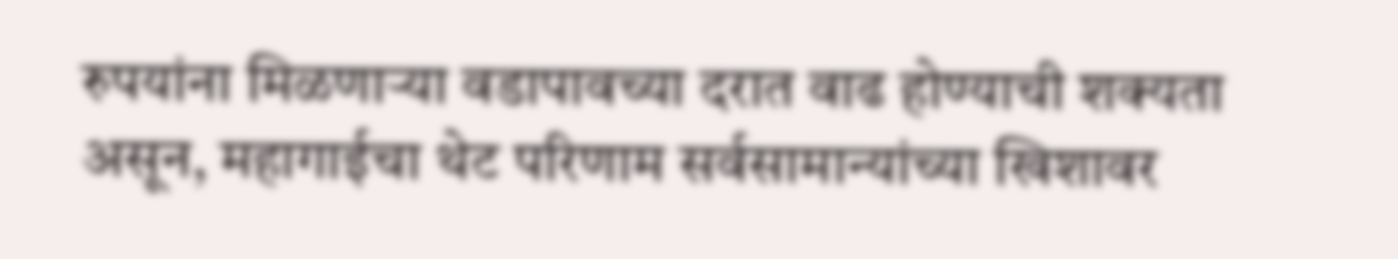रुपयांना मिळणाऱ्या वडापावच्या दरात वाढ होण्याची शक्यता असून, महागाईचा थेट परिणाम सर्वसामान्यांच्या खिशावर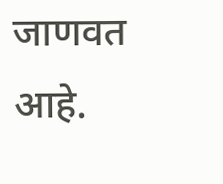जाणवत आहे.